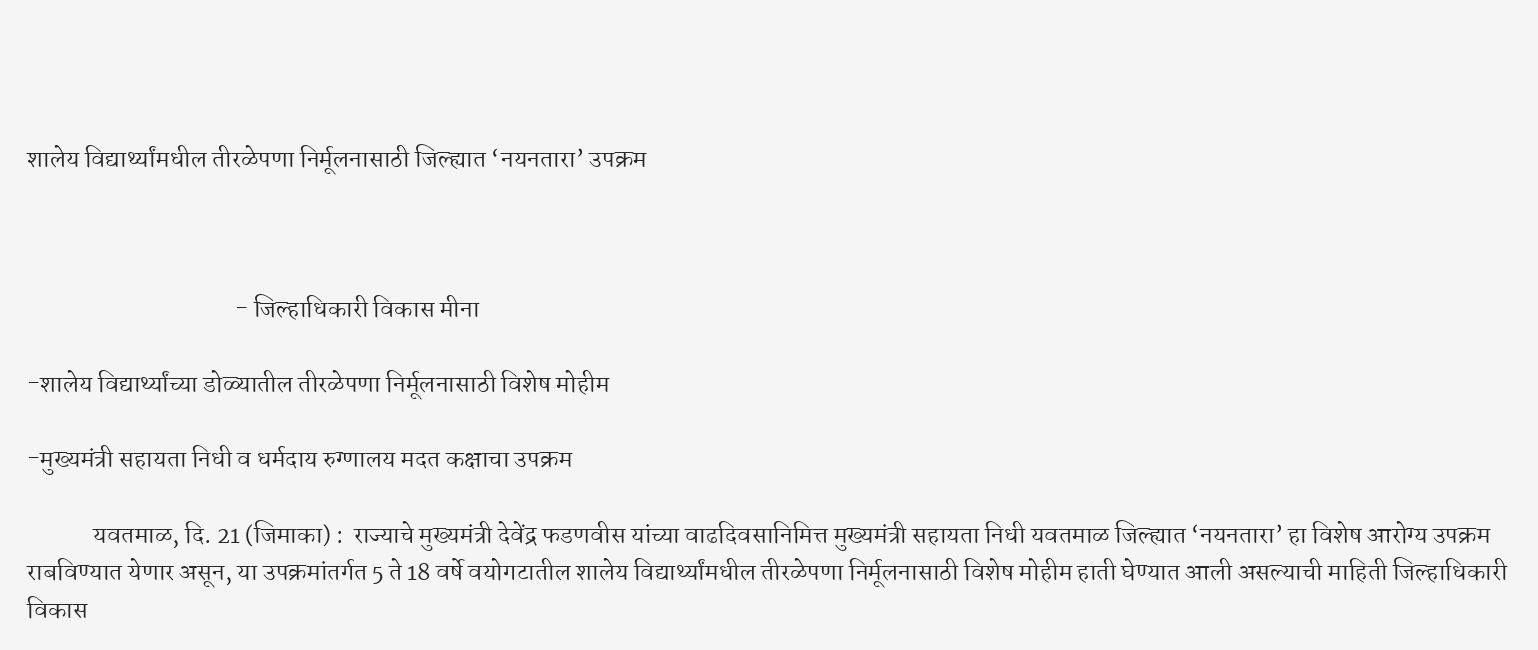शालेय विद्यार्थ्यांमधील तीरळेपणा निर्मूलनासाठी जिल्ह्यात ‘नयनतारा’ उपक्रम



                                         - जिल्हाधिकारी विकास मीना

-शालेय विद्यार्थ्यांच्या डोळ्यातील तीरळेपणा निर्मूलनासाठी विशेष मोहीम

-मुख्यमंत्री सहायता निधी व धर्मदाय रुग्णालय मदत कक्षाचा उपक्रम

             यवतमाळ, दि. 21 (जिमाका) :  राज्याचे मुख्यमंत्री देवेंद्र फडणवीस यांच्या वाढदिवसानिमित्त मुख्यमंत्री सहायता निधी यवतमाळ जिल्ह्यात ‘नयनतारा’ हा विशेष आरोग्य उपक्रम राबविण्यात येणार असून, या उपक्रमांतर्गत 5 ते 18 वर्षे वयोगटातील शालेय विद्यार्थ्यांमधील तीरळेपणा निर्मूलनासाठी विशेष मोहीम हाती घेण्यात आली असल्याची माहिती जिल्हाधिकारी विकास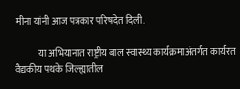मीना यांनी आज पत्रकार परिषदेत दिली.

            या अभियानात राष्ट्रीय बाल स्वास्थ्य कार्यक्रमाअंतर्गत कार्यरत वैद्यकीय पथके जिल्ह्यातील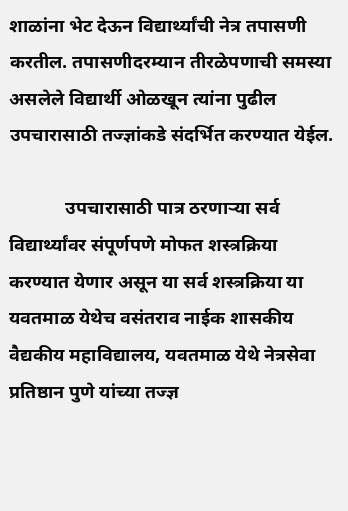शाळांना भेट देऊन विद्यार्थ्यांची नेत्र तपासणी करतील. तपासणीदरम्यान तीरळेपणाची समस्या असलेले विद्यार्थी ओळखून त्यांना पुढील उपचारासाठी तज्ज्ञांकडे संदर्भित करण्यात येईल.

            उपचारासाठी पात्र ठरणाऱ्या सर्व विद्यार्थ्यांवर संपूर्णपणे मोफत शस्त्रक्रिया करण्यात येणार असून या सर्व शस्त्रक्रिया या यवतमाळ येथेच वसंतराव नाईक शासकीय वैद्यकीय महाविद्यालय, यवतमाळ येथे नेत्रसेवा प्रतिष्ठान पुणे यांच्या तज्ज्ञ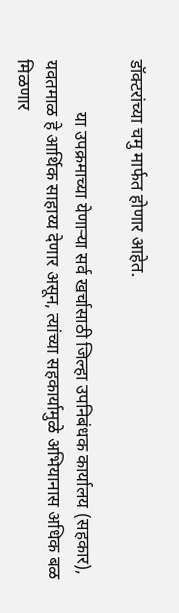डॉक्टरांच्या चमु मार्फत होणार आहेत.

            या उपक्रमाच्या येणाऱ्या सर्व खर्चासाठी जिल्हा उपनिबंधक कार्यालय (सहकार), यवतमाळ हे आर्थिक साहाय्य देणार असून, त्यांच्या सहकार्यामुळे अभियानास अधिक बळ मिळणार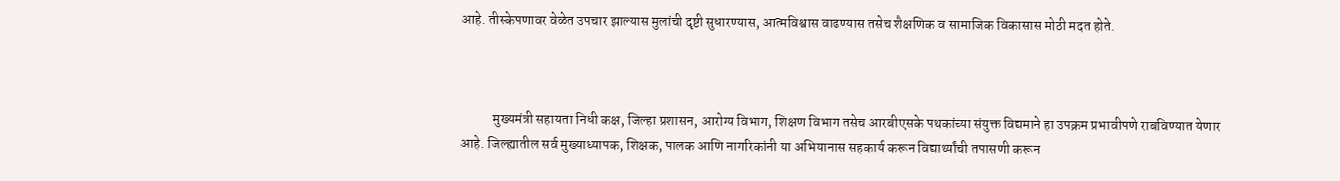आहे. तीस्केपणावर वेळेत उपचार झाल्यास मुलांची दृष्टी सुधारण्यास, आत्मविश्वास वाढण्यास तसेच शैक्षणिक व सामाजिक विकासास मोठी मदत होते.



            मुख्यमंत्री सहायता निधी कक्ष, जिल्हा प्रशासन, आरोग्य विभाग, शिक्षण विभाग तसेच आरबीएसके पथकांच्या संयुक्त विद्यमाने हा उपक्रम प्रभावीपणे राबविण्यात येणार आहे. जिल्ह्यातील सर्व मुख्याध्यापक, शिक्षक, पालक आणि नागरिकांनी या अभियानास सहकार्य करून विद्यार्थ्यांची तपासणी करून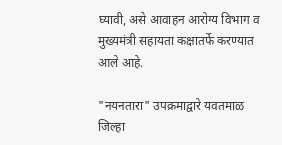घ्यावी, असे आवाहन आरोग्य विभाग व मुख्यमंत्री सहायता कक्षातर्फे करण्यात आले आहे.

"नयनतारा" उपक्रमाद्वारे यवतमाळ जिल्हा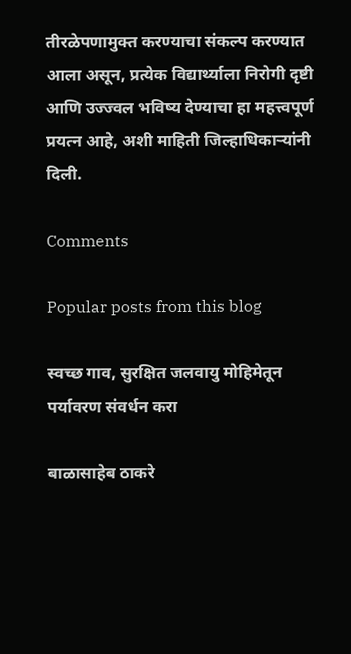तीरळेपणामुक्त करण्याचा संकल्प करण्यात आला असून, प्रत्येक विद्यार्थ्याला निरोगी दृष्टी आणि उज्ज्वल भविष्य देण्याचा हा महत्त्वपूर्ण प्रयत्न आहे, अशी माहिती जिल्हाधिकाऱ्यांनी दिली.

Comments

Popular posts from this blog

स्वच्छ गाव, सुरक्षित जलवायु मोहिमेतून पर्यावरण संवर्धन करा

बाळासाहेब ठाकरे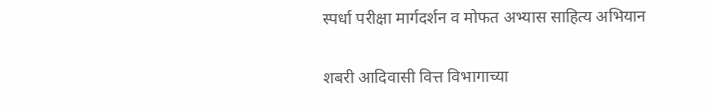स्पर्धा परीक्षा मार्गदर्शन व मोफत अभ्यास साहित्य अभियान

शबरी आदिवासी वित्त विभागाच्या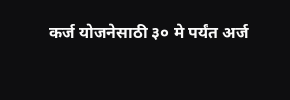कर्ज योजनेसाठी ३० मे पर्यंत अर्ज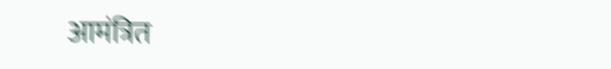आमंत्रित